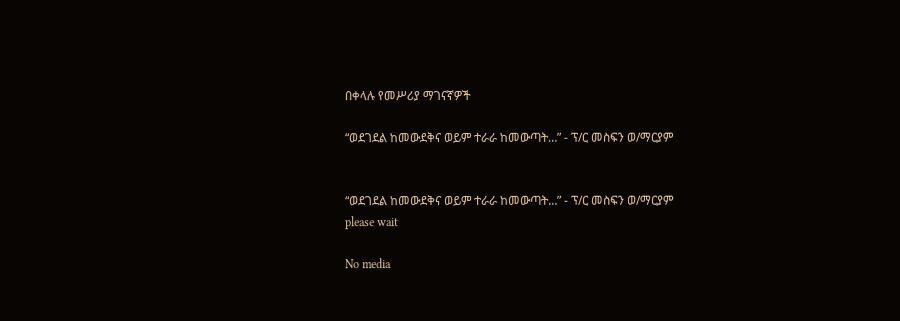በቀላሉ የመሥሪያ ማገናኛዎች

“ወደገደል ከመውደቅና ወይም ተራራ ከመውጣት…” - ፕ/ር መስፍን ወ/ማርያም


“ወደገደል ከመውደቅና ወይም ተራራ ከመውጣት…” - ፕ/ር መስፍን ወ/ማርያም
please wait

No media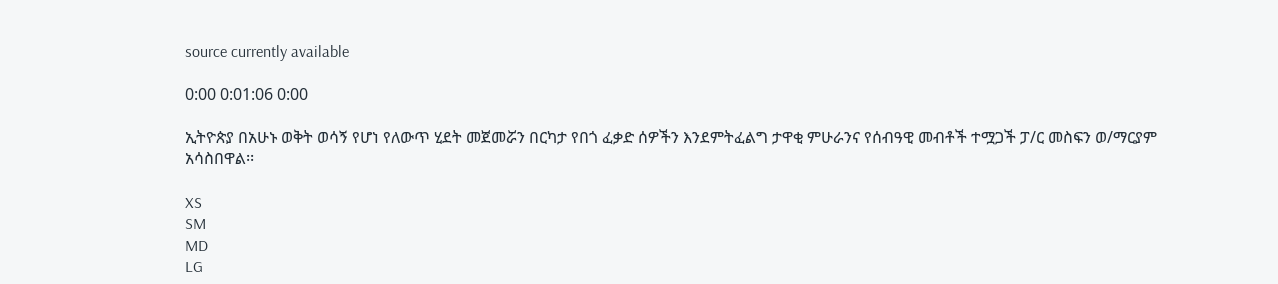source currently available

0:00 0:01:06 0:00

ኢትዮጵያ በአሁኑ ወቅት ወሳኝ የሆነ የለውጥ ሂደት መጀመሯን በርካታ የበጎ ፈቃድ ሰዎችን እንደምትፈልግ ታዋቂ ምሁራንና የሰብዓዊ መብቶች ተሟጋች ፓ/ር መስፍን ወ/ማርያም አሳስበዋል፡፡

XS
SM
MD
LG